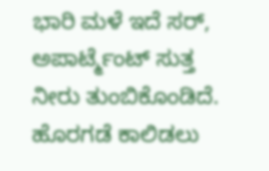ಭಾರಿ ಮಳೆ ಇದೆ ಸರ್, ಅಪಾರ್ಟ್ಮೆಂಟ್ ಸುತ್ತ ನೀರು ತುಂಬಿಕೊಂಡಿದೆ. ಹೊರಗಡೆ ಕಾಲಿಡಲು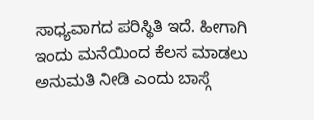ಸಾಧ್ಯವಾಗದ ಪರಿಸ್ಥಿತಿ ಇದೆ. ಹೀಗಾಗಿ ಇಂದು ಮನೆಯಿಂದ ಕೆಲಸ ಮಾಡಲು ಅನುಮತಿ ನೀಡಿ ಎಂದು ಬಾಸ್ಗೆ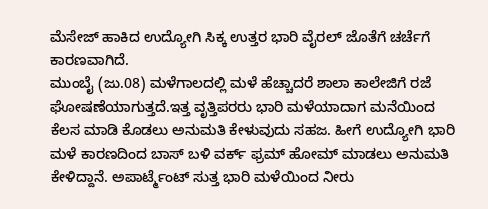ಮೆಸೇಜ್ ಹಾಕಿದ ಉದ್ಯೋಗಿ ಸಿಕ್ಕ ಉತ್ತರ ಭಾರಿ ವೈರಲ್ ಜೊತೆಗೆ ಚರ್ಚೆಗೆ ಕಾರಣವಾಗಿದೆ.
ಮುಂಬೈ (ಜು.08) ಮಳೆಗಾಲದಲ್ಲಿ ಮಳೆ ಹೆಚ್ಚಾದರೆ ಶಾಲಾ ಕಾಲೇಜಿಗೆ ರಜೆ ಘೋಷಣೆಯಾಗುತ್ತದೆ.ಇತ್ತ ವೃತ್ತಿಪರರು ಭಾರಿ ಮಳೆಯಾದಾಗ ಮನೆಯಿಂದ ಕೆಲಸ ಮಾಡಿ ಕೊಡಲು ಅನುಮತಿ ಕೇಳುವುದು ಸಹಜ. ಹೀಗೆ ಉದ್ಯೋಗಿ ಭಾರಿ ಮಳೆ ಕಾರಣದಿಂದ ಬಾಸ್ ಬಳಿ ವರ್ಕ್ ಫ್ರಮ್ ಹೋಮ್ ಮಾಡಲು ಅನುಮತಿ ಕೇಳಿದ್ದಾನೆ. ಅಪಾರ್ಟ್ಮೆಂಟ್ ಸುತ್ತ ಭಾರಿ ಮಳೆಯಿಂದ ನೀರು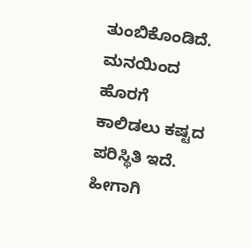ತುಂಬಿಕೊಂಡಿದೆ. ಮನಯಿಂದ ಹೊರಗೆ ಕಾಲಿಡಲು ಕಷ್ಟದ ಪರಿಸ್ಥಿತಿ ಇದೆ. ಹೀಗಾಗಿ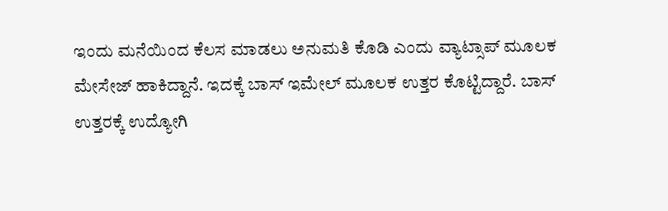ಇಂದು ಮನೆಯಿಂದ ಕೆಲಸ ಮಾಡಲು ಅನುಮತಿ ಕೊಡಿ ಎಂದು ವ್ಯಾಟ್ಸಾಪ್ ಮೂಲಕ ಮೇಸೇಜ್ ಹಾಕಿದ್ದಾನೆ. ಇದಕ್ಕೆ ಬಾಸ್ ಇಮೇಲ್ ಮೂಲಕ ಉತ್ತರ ಕೊಟ್ಟಿದ್ದಾರೆ. ಬಾಸ್ ಉತ್ತರಕ್ಕೆ ಉದ್ಯೋಗಿ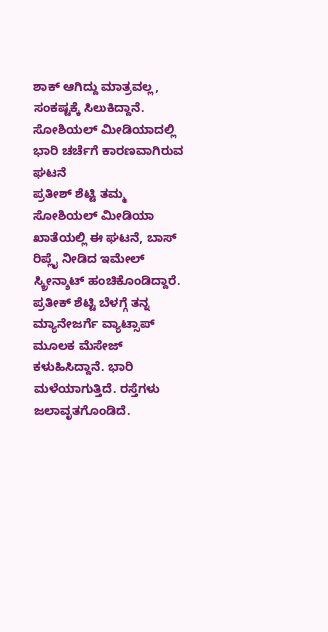ಶಾಕ್ ಆಗಿದ್ದು ಮಾತ್ರವಲ್ಲ, ಸಂಕಷ್ಟಕ್ಕೆ ಸಿಲುಕಿದ್ದಾನೆ.
ಸೋಶಿಯಲ್ ಮೀಡಿಯಾದಲ್ಲಿ ಭಾರಿ ಚರ್ಚೆಗೆ ಕಾರಣವಾಗಿರುವ ಘಟನೆ
ಪ್ರತೀಶ್ ಶೆಟ್ಟಿ ತಮ್ಮ ಸೋಶಿಯಲ್ ಮೀಡಿಯಾ ಖಾತೆಯಲ್ಲಿ ಈ ಘಟನೆ, ಬಾಸ್ ರಿಪ್ಲೈ ನೀಡಿದ ಇಮೇಲ್ ಸ್ಕ್ರೀನ್ಶಾಟ್ ಹಂಚಿಕೊಂಡಿದ್ದಾರೆ. ಪ್ರತೀಕ್ ಶೆಟ್ಟಿ ಬೆಳಗ್ಗೆ ತನ್ನ ಮ್ಯಾನೇಜರ್ಗೆ ವ್ಯಾಟ್ಸಾಪ್ ಮೂಲಕ ಮೆಸೇಜ್ ಕಳುಹಿಸಿದ್ದಾನೆ. ಭಾರಿ ಮಳೆಯಾಗುತ್ತಿದೆ. ರಸ್ತೆಗಳು ಜಲಾವೃತಗೊಂಡಿದೆ.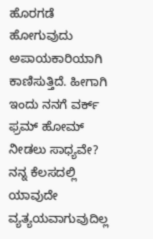ಹೊರಗಡೆ ಹೋಗುವುದು ಅಪಾಯಕಾರಿಯಾಗಿ ಕಾಣಿಸುತ್ತಿದೆ. ಹೀಗಾಗಿ ಇಂದು ನನಗೆ ವರ್ಕ್ ಫ್ರಮ್ ಹೋಮ್ ನೀಡಲು ಸಾಧ್ಯವೇ? ನನ್ನ ಕೆಲಸದಲ್ಲಿ ಯಾವುದೇ ವ್ಯತ್ಯಯವಾಗುವುದಿಲ್ಲ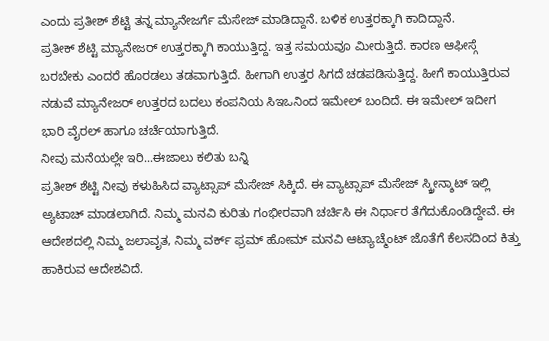ಎಂದು ಪ್ರತೀಶ್ ಶೆಟ್ಟಿ ತನ್ನ ಮ್ಯಾನೇಜರ್ಗೆ ಮೆಸೇಜ್ ಮಾಡಿದ್ದಾನೆ. ಬಳಿಕ ಉತ್ತರಕ್ಕಾಗಿ ಕಾದಿದ್ದಾನೆ.
ಪ್ರತೀಕ್ ಶೆಟ್ಟಿ ಮ್ಯಾನೇಜರ್ ಉತ್ತರಕ್ಕಾಗಿ ಕಾಯುತ್ತಿದ್ದ. ಇತ್ತ ಸಮಯವೂ ಮೀರುತ್ತಿದೆ. ಕಾರಣ ಆಫೀಸ್ಗೆ ಬರಬೇಕು ಎಂದರೆ ಹೊರಡಲು ತಡವಾಗುತ್ತಿದೆ. ಹೀಗಾಗಿ ಉತ್ತರ ಸಿಗದೆ ಚಡಪಡಿಸುತ್ತಿದ್ದ. ಹೀಗೆ ಕಾಯುತ್ತಿರುವ ನಡುವೆ ಮ್ಯಾನೇಜರ್ ಉತ್ತರದ ಬದಲು ಕಂಪನಿಯ ಸಿಇಒನಿಂದ ಇಮೇಲ್ ಬಂದಿದೆ. ಈ ಇಮೇಲ್ ಇದೀಗ ಭಾರಿ ವೈರಲ್ ಹಾಗೂ ಚರ್ಚೆಯಾಗುತ್ತಿದೆ.
ನೀವು ಮನೆಯಲ್ಲೇ ಇರಿ...ಈಜಾಲು ಕಲಿತು ಬನ್ನಿ
ಪ್ರತೀಶ್ ಶೆಟ್ಟಿ ನೀವು ಕಳುಹಿಸಿದ ವ್ಯಾಟ್ಸಾಪ್ ಮೆಸೇಜ್ ಸಿಕ್ಕಿದೆ. ಈ ವ್ಯಾಟ್ಸಾಪ್ ಮೆಸೇಜ್ ಸ್ಕ್ರೀನ್ಶಾಟ್ ಇಲ್ಲಿ ಅ್ಯಟಾಚ್ ಮಾಡಲಾಗಿದೆ. ನಿಮ್ಮ ಮನವಿ ಕುರಿತು ಗಂಭೀರವಾಗಿ ಚರ್ಚಿಸಿ ಈ ನಿರ್ಧಾರ ತೆಗೆದುಕೊಂಡಿದ್ದೇವೆ. ಈ ಆದೇಶದಲ್ಲಿ ನಿಮ್ಮ ಜಲಾವೃತ, ನಿಮ್ಮ ವರ್ಕ್ ಫ್ರಮ್ ಹೋಮ್ ಮನವಿ ಆಟ್ಯಾಚ್ಮೆಂಟ್ ಜೊತೆಗೆ ಕೆಲಸದಿಂದ ಕಿತ್ತು ಹಾಕಿರುವ ಆದೇಶವಿದೆ.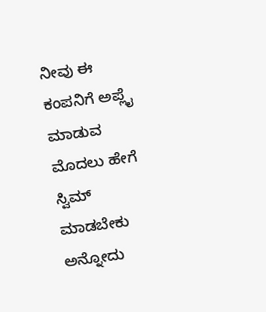ನೀವು ಈ ಕಂಪನಿಗೆ ಅಪ್ಲೈ ಮಾಡುವ ಮೊದಲು ಹೇಗೆ ಸ್ವಿಮ್ ಮಾಡಬೇಕು ಅನ್ನೋದು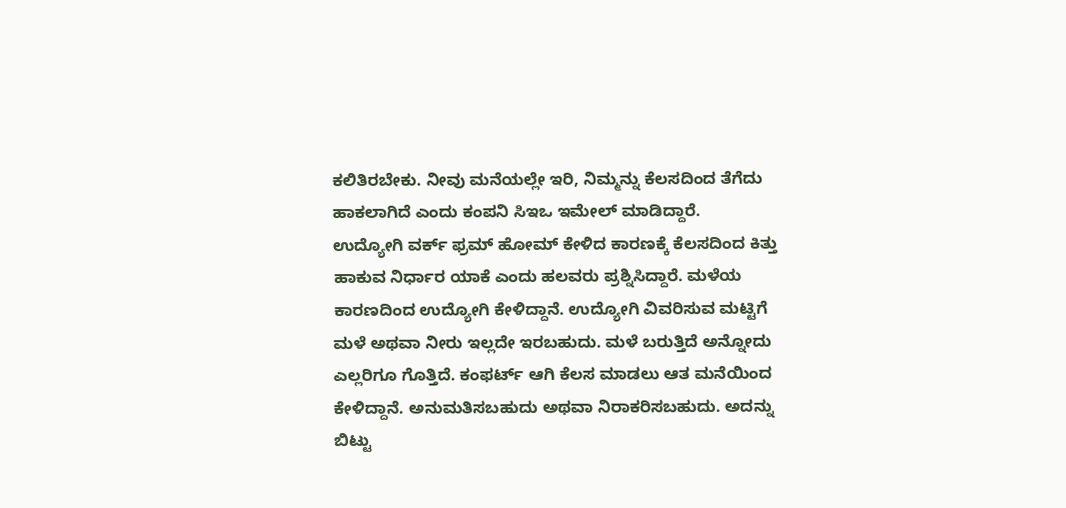ಕಲಿತಿರಬೇಕು. ನೀವು ಮನೆಯಲ್ಲೇ ಇರಿ, ನಿಮ್ಮನ್ನು ಕೆಲಸದಿಂದ ತೆಗೆದು ಹಾಕಲಾಗಿದೆ ಎಂದು ಕಂಪನಿ ಸಿಇಒ ಇಮೇಲ್ ಮಾಡಿದ್ದಾರೆ.
ಉದ್ಯೋಗಿ ವರ್ಕ್ ಫ್ರಮ್ ಹೋಮ್ ಕೇಳಿದ ಕಾರಣಕ್ಕೆ ಕೆಲಸದಿಂದ ಕಿತ್ತು ಹಾಕುವ ನಿರ್ಧಾರ ಯಾಕೆ ಎಂದು ಹಲವರು ಪ್ರಶ್ನಿಸಿದ್ದಾರೆ. ಮಳೆಯ ಕಾರಣದಿಂದ ಉದ್ಯೋಗಿ ಕೇಳಿದ್ದಾನೆ. ಉದ್ಯೋಗಿ ವಿವರಿಸುವ ಮಟ್ಟಿಗೆ ಮಳೆ ಅಥವಾ ನೀರು ಇಲ್ಲದೇ ಇರಬಹುದು. ಮಳೆ ಬರುತ್ತಿದೆ ಅನ್ನೋದು ಎಲ್ಲರಿಗೂ ಗೊತ್ತಿದೆ. ಕಂಫರ್ಟ್ ಆಗಿ ಕೆಲಸ ಮಾಡಲು ಆತ ಮನೆಯಿಂದ ಕೇಳಿದ್ದಾನೆ. ಅನುಮತಿಸಬಹುದು ಅಥವಾ ನಿರಾಕರಿಸಬಹುದು. ಅದನ್ನು ಬಿಟ್ಟು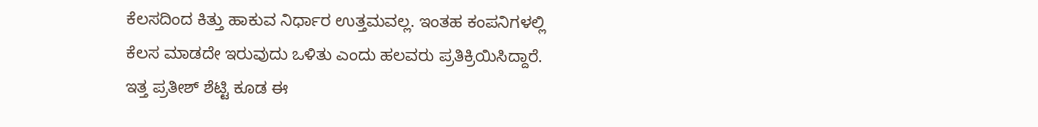ಕೆಲಸದಿಂದ ಕಿತ್ತು ಹಾಕುವ ನಿರ್ಧಾರ ಉತ್ತಮವಲ್ಲ. ಇಂತಹ ಕಂಪನಿಗಳಲ್ಲಿ ಕೆಲಸ ಮಾಡದೇ ಇರುವುದು ಒಳಿತು ಎಂದು ಹಲವರು ಪ್ರತಿಕ್ರಿಯಿಸಿದ್ದಾರೆ.
ಇತ್ತ ಪ್ರತೀಶ್ ಶೆಟ್ಟಿ ಕೂಡ ಈ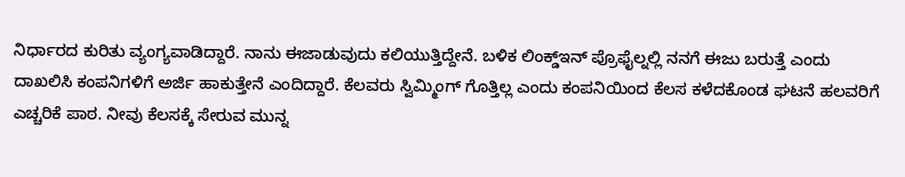ನಿರ್ಧಾರದ ಕುರಿತು ವ್ಯಂಗ್ಯವಾಡಿದ್ದಾರೆ. ನಾನು ಈಜಾಡುವುದು ಕಲಿಯುತ್ತಿದ್ದೇನೆ. ಬಳಿಕ ಲಿಂಕ್ಡ್ಇನ್ ಪ್ರೊಫೈಲ್ನಲ್ಲಿ ನನಗೆ ಈಜು ಬರುತ್ತೆ ಎಂದು ದಾಖಲಿಸಿ ಕಂಪನಿಗಳಿಗೆ ಅರ್ಜಿ ಹಾಕುತ್ತೇನೆ ಎಂದಿದ್ದಾರೆ. ಕೆಲವರು ಸ್ವಿಮ್ಮಿಂಗ್ ಗೊತ್ತಿಲ್ಲ ಎಂದು ಕಂಪನಿಯಿಂದ ಕೆಲಸ ಕಳೆದಕೊಂಡ ಘಟನೆ ಹಲವರಿಗೆ ಎಚ್ಚರಿಕೆ ಪಾಠ. ನೀವು ಕೆಲಸಕ್ಕೆ ಸೇರುವ ಮುನ್ನ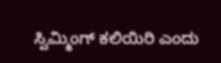ಸ್ವಿಮ್ಮಿಂಗ್ ಕಲಿಯಿರಿ ಎಂದು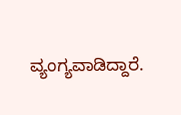ವ್ಯಂಗ್ಯವಾಡಿದ್ದಾರೆ.